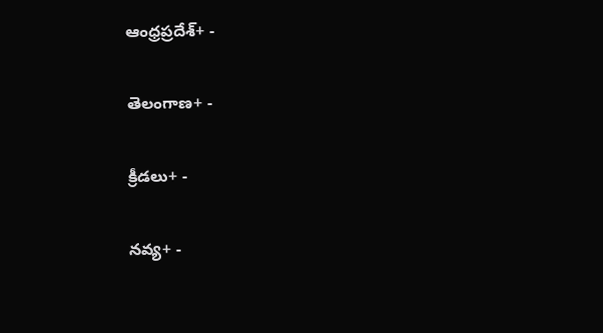ఆంధ్రప్రదేశ్+ -

తెలంగాణ+ -

క్రీడలు+ -

నవ్య+ -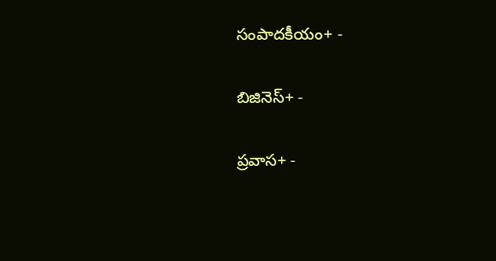సంపాదకీయం+ -

బిజినెస్+ -

ప్రవాస+ -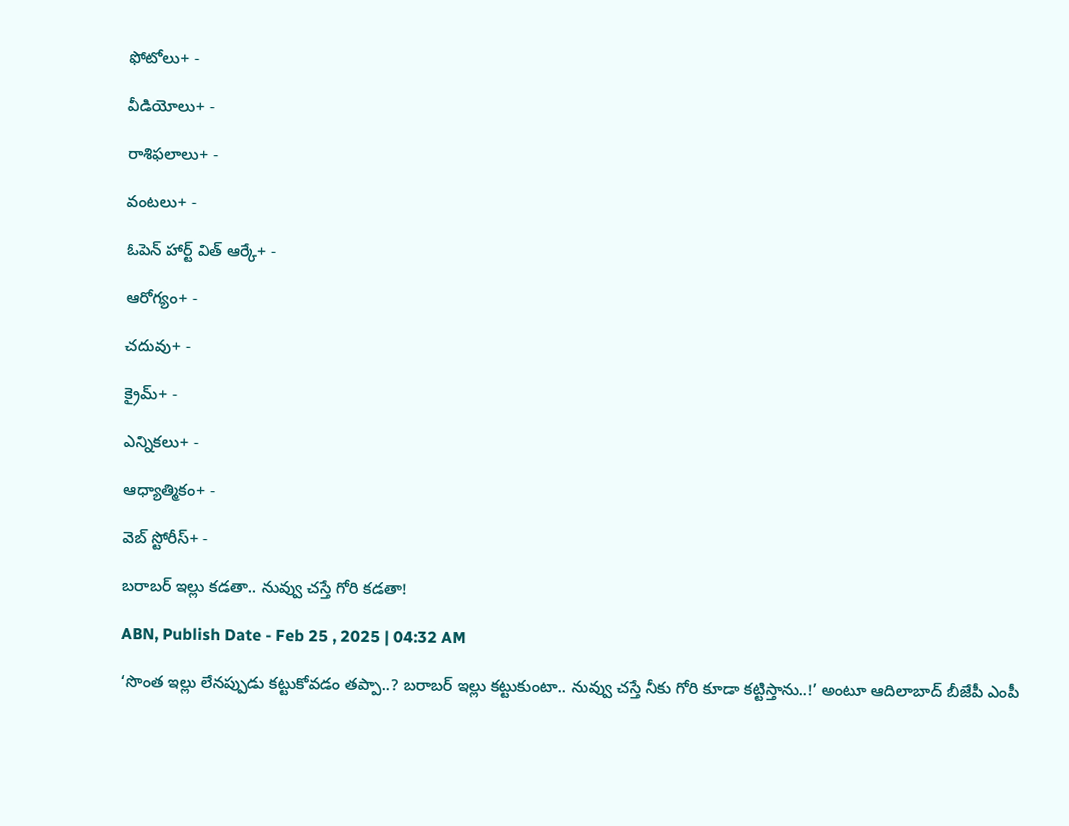ఫోటోలు+ -

వీడియోలు+ -

రాశిఫలాలు+ -

వంటలు+ -

ఓపెన్ హార్ట్ విత్ ఆర్కే+ -

ఆరోగ్యం+ -

చదువు+ -

క్రైమ్+ -

ఎన్నికలు+ -

ఆధ్యాత్మికం+ -

వెబ్ స్టోరీస్+ -

బరాబర్‌ ఇల్లు కడతా.. నువ్వు చస్తే గోరి కడతా!

ABN, Publish Date - Feb 25 , 2025 | 04:32 AM

‘సొంత ఇల్లు లేనప్పుడు కట్టుకోవడం తప్పా..? బరాబర్‌ ఇల్లు కట్టుకుంటా.. నువ్వు చస్తే నీకు గోరి కూడా కట్టిస్తాను..!’ అంటూ ఆదిలాబాద్‌ బీజేపీ ఎంపీ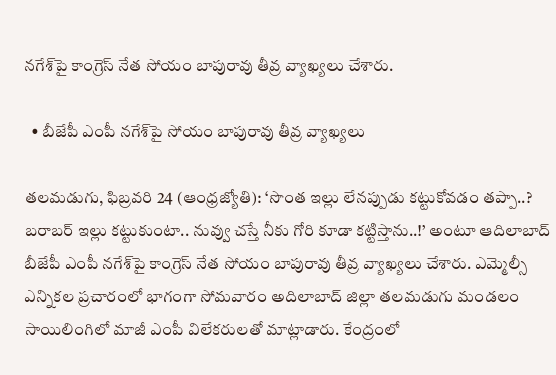నగేశ్‌పై కాంగ్రెస్‌ నేత సోయం బాపురావు తీవ్ర వ్యాఖ్యలు చేశారు.

  • బీజేపీ ఎంపీ నగేశ్‌పై సోయం బాపురావు తీవ్ర వ్యాఖ్యలు

తలమడుగు, ఫిబ్రవరి 24 (ఆంధ్రజ్యోతి): ‘సొంత ఇల్లు లేనప్పుడు కట్టుకోవడం తప్పా..? బరాబర్‌ ఇల్లు కట్టుకుంటా.. నువ్వు చస్తే నీకు గోరి కూడా కట్టిస్తాను..!’ అంటూ ఆదిలాబాద్‌ బీజేపీ ఎంపీ నగేశ్‌పై కాంగ్రెస్‌ నేత సోయం బాపురావు తీవ్ర వ్యాఖ్యలు చేశారు. ఎమ్మెల్సీ ఎన్నికల ప్రచారంలో భాగంగా సోమవారం అదిలాబాద్‌ జిల్లా తలమడుగు మండలం సాయిలింగిలో మాజీ ఎంపీ విలేకరులతో మాట్లాడారు. కేంద్రంలో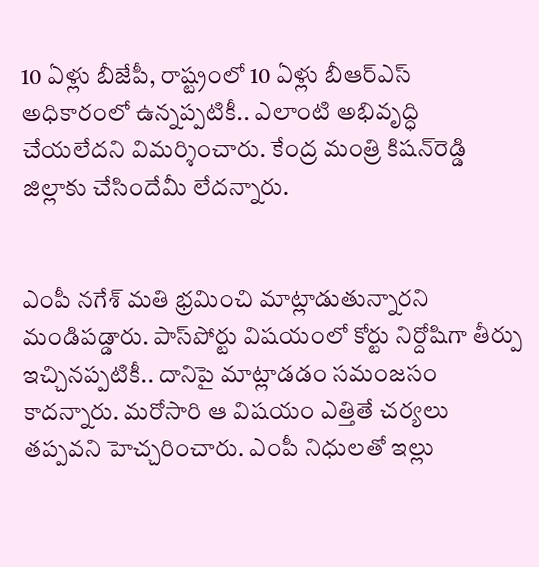10 ఏళ్లు బీజేపీ, రాష్ట్రంలో 10 ఏళ్లు బీఆర్‌ఎస్‌ అధికారంలో ఉన్నప్పటికీ.. ఎలాంటి అభివృద్ధి చేయలేదని విమర్శించారు. కేంద్ర మంత్రి కిషన్‌రెడ్డి జిల్లాకు చేసిందేమీ లేదన్నారు.


ఎంపీ నగేశ్‌ మతి భ్రమించి మాట్లాడుతున్నారని మండిపడ్డారు. పాస్‌పోర్టు విషయంలో కోర్టు నిర్దోషిగా తీర్పు ఇచ్చినప్పటికీ.. దానిపై మాట్లాడడం సమంజసం కాదన్నారు. మరోసారి ఆ విషయం ఎత్తితే చర్యలు తప్పవని హెచ్చరించారు. ఎంపీ నిధులతో ఇల్లు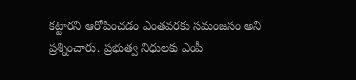కట్టారని ఆరోపించడం ఎంతవరకు సమంజసం అని ప్రశ్నించారు. ప్రభుత్వ నిధులకు ఎంపీ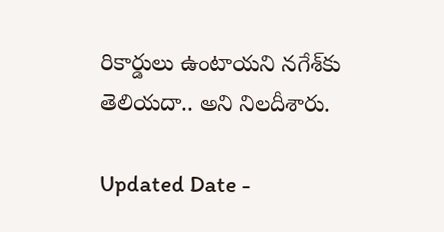రికార్డులు ఉంటాయని నగేశ్‌కు తెలియదా.. అని నిలదీశారు.

Updated Date -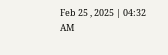Feb 25 , 2025 | 04:32 AM